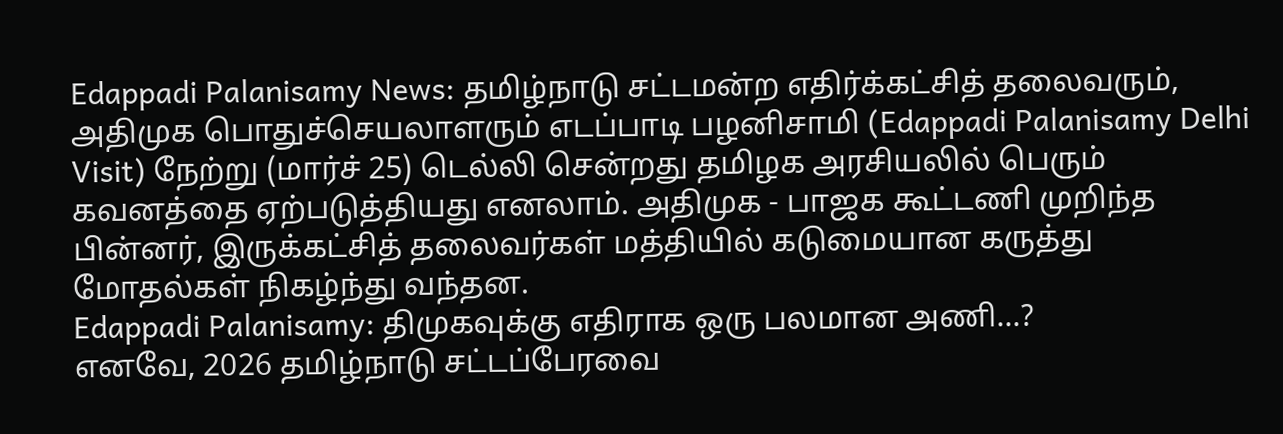Edappadi Palanisamy News: தமிழ்நாடு சட்டமன்ற எதிர்க்கட்சித் தலைவரும், அதிமுக பொதுச்செயலாளரும் எடப்பாடி பழனிசாமி (Edappadi Palanisamy Delhi Visit) நேற்று (மார்ச் 25) டெல்லி சென்றது தமிழக அரசியலில் பெரும் கவனத்தை ஏற்படுத்தியது எனலாம். அதிமுக - பாஜக கூட்டணி முறிந்த பின்னர், இருக்கட்சித் தலைவர்கள் மத்தியில் கடுமையான கருத்து மோதல்கள் நிகழ்ந்து வந்தன.
Edappadi Palanisamy: திமுகவுக்கு எதிராக ஒரு பலமான அணி...?
எனவே, 2026 தமிழ்நாடு சட்டப்பேரவை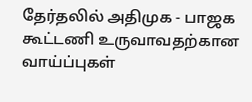தேர்தலில் அதிமுக - பாஜக கூட்டணி உருவாவதற்கான வாய்ப்புகள்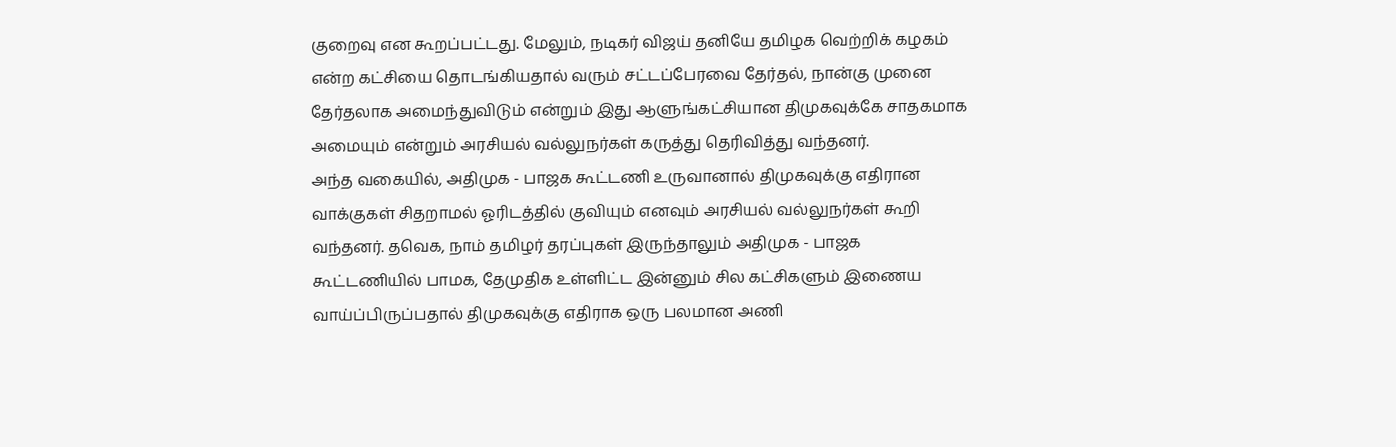குறைவு என கூறப்பட்டது. மேலும், நடிகர் விஜய் தனியே தமிழக வெற்றிக் கழகம் என்ற கட்சியை தொடங்கியதால் வரும் சட்டப்பேரவை தேர்தல், நான்கு முனை தேர்தலாக அமைந்துவிடும் என்றும் இது ஆளுங்கட்சியான திமுகவுக்கே சாதகமாக அமையும் என்றும் அரசியல் வல்லுநர்கள் கருத்து தெரிவித்து வந்தனர்.
அந்த வகையில், அதிமுக - பாஜக கூட்டணி உருவானால் திமுகவுக்கு எதிரான வாக்குகள் சிதறாமல் ஓரிடத்தில் குவியும் எனவும் அரசியல் வல்லுநர்கள் கூறி வந்தனர். தவெக, நாம் தமிழர் தரப்புகள் இருந்தாலும் அதிமுக - பாஜக கூட்டணியில் பாமக, தேமுதிக உள்ளிட்ட இன்னும் சில கட்சிகளும் இணைய வாய்ப்பிருப்பதால் திமுகவுக்கு எதிராக ஒரு பலமான அணி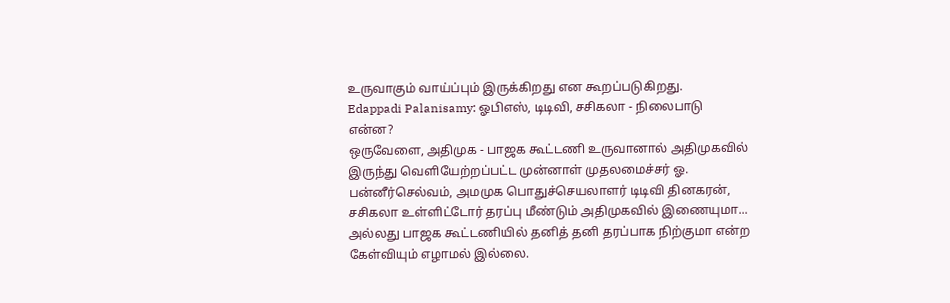உருவாகும் வாய்ப்பும் இருக்கிறது என கூறப்படுகிறது.
Edappadi Palanisamy: ஓபிஎஸ், டிடிவி, சசிகலா - நிலைபாடு என்ன?
ஒருவேளை, அதிமுக - பாஜக கூட்டணி உருவானால் அதிமுகவில் இருந்து வெளியேற்றப்பட்ட முன்னாள் முதலமைச்சர் ஓ. பன்னீர்செல்வம், அமமுக பொதுச்செயலாளர் டிடிவி தினகரன், சசிகலா உள்ளிட்டோர் தரப்பு மீண்டும் அதிமுகவில் இணையுமா... அல்லது பாஜக கூட்டணியில் தனித் தனி தரப்பாக நிற்குமா என்ற கேள்வியும் எழாமல் இல்லை.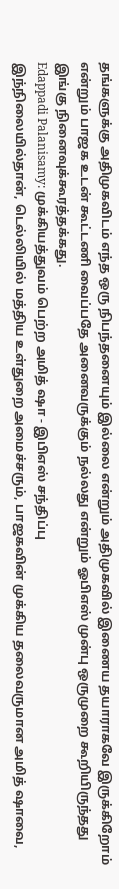தங்களுக்கு அதிமுகவிடம் எந்த ஒரு நிபந்தனையும் இல்லை என்றும் அதிமுகவில் இணைய தயாராகவே இருக்கிறோம் என்றும் பாஜக உடன் கூட்டணி வைப்பதே அனைவருக்கும் நல்லது என்றும் ஓபிஎஸ் முன்பு ஒருமுறை கூறியிருந்தது இங்கு நினைவுக்கூரத்தக்கது.
Edappadi Palanisamy: முக்கியத்துவம் பெற்ற அமித் ஷா - இபிஎஸ் சந்திப்பு
இந்நிலையில்தான், டெல்லியில் மத்திய உள்துறை அமைச்சரும், பாஜகவின் முக்கிய தலைவருமான அமித் ஷாவை,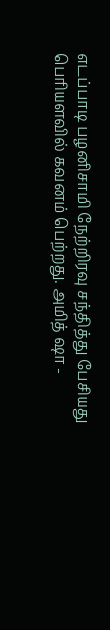எடப்பாடி பழனிசாமி நேற்றிரவு சந்தித்து பேசியது பெரியளவில் கவனம் பெற்றது. அமித் ஷா -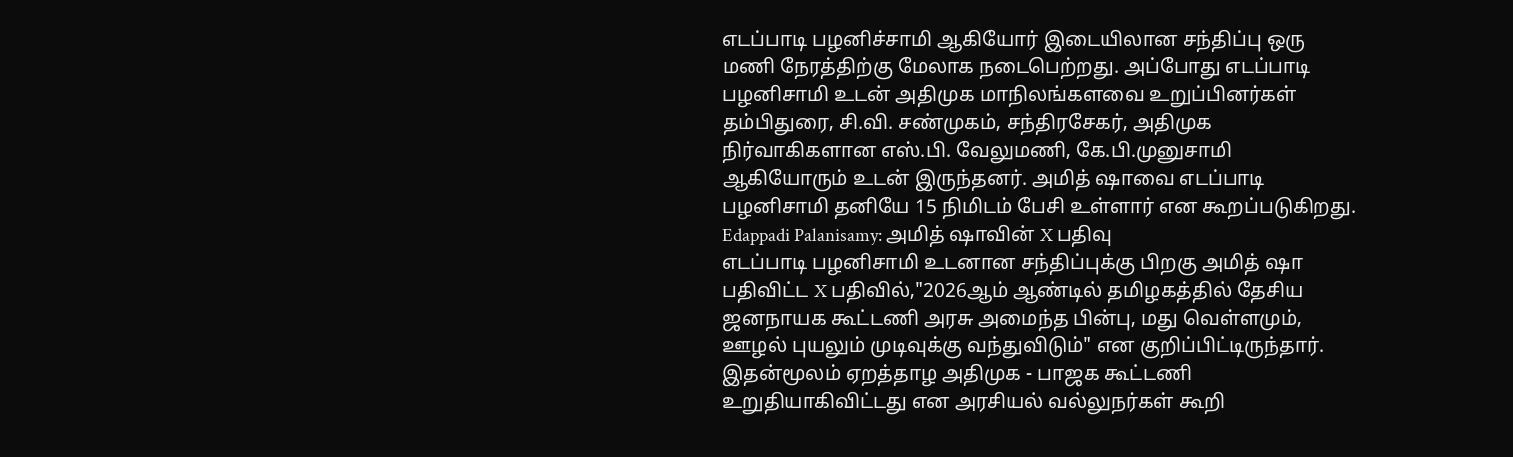எடப்பாடி பழனிச்சாமி ஆகியோர் இடையிலான சந்திப்பு ஒரு மணி நேரத்திற்கு மேலாக நடைபெற்றது. அப்போது எடப்பாடி பழனிசாமி உடன் அதிமுக மாநிலங்களவை உறுப்பினர்கள் தம்பிதுரை, சி.வி. சண்முகம், சந்திரசேகர், அதிமுக நிர்வாகிகளான எஸ்.பி. வேலுமணி, கே.பி.முனுசாமி ஆகியோரும் உடன் இருந்தனர். அமித் ஷாவை எடப்பாடி பழனிசாமி தனியே 15 நிமிடம் பேசி உள்ளார் என கூறப்படுகிறது.
Edappadi Palanisamy: அமித் ஷாவின் X பதிவு
எடப்பாடி பழனிசாமி உடனான சந்திப்புக்கு பிறகு அமித் ஷா பதிவிட்ட X பதிவில்,"2026ஆம் ஆண்டில் தமிழகத்தில் தேசிய ஜனநாயக கூட்டணி அரசு அமைந்த பின்பு, மது வெள்ளமும், ஊழல் புயலும் முடிவுக்கு வந்துவிடும்" என குறிப்பிட்டிருந்தார். இதன்மூலம் ஏறத்தாழ அதிமுக - பாஜக கூட்டணி உறுதியாகிவிட்டது என அரசியல் வல்லுநர்கள் கூறி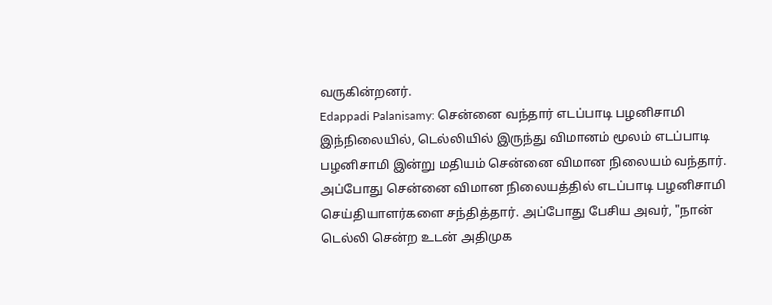வருகின்றனர்.
Edappadi Palanisamy: சென்னை வந்தார் எடப்பாடி பழனிசாமி
இந்நிலையில், டெல்லியில் இருந்து விமானம் மூலம் எடப்பாடி பழனிசாமி இன்று மதியம் சென்னை விமான நிலையம் வந்தார். அப்போது சென்னை விமான நிலையத்தில் எடப்பாடி பழனிசாமி செய்தியாளர்களை சந்தித்தார். அப்போது பேசிய அவர், "நான் டெல்லி சென்ற உடன் அதிமுக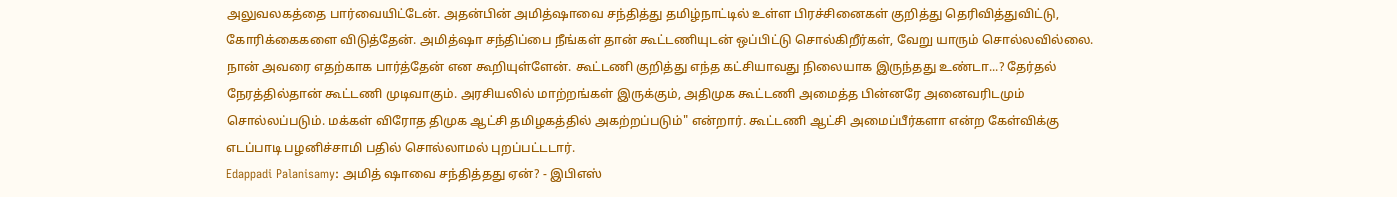அலுவலகத்தை பார்வையிட்டேன். அதன்பின் அமித்ஷாவை சந்தித்து தமிழ்நாட்டில் உள்ள பிரச்சினைகள் குறித்து தெரிவித்துவிட்டு, கோரிக்கைகளை விடுத்தேன். அமித்ஷா சந்திப்பை நீங்கள் தான் கூட்டணியுடன் ஒப்பிட்டு சொல்கிறீர்கள், வேறு யாரும் சொல்லவில்லை.
நான் அவரை எதற்காக பார்த்தேன் என கூறியுள்ளேன். கூட்டணி குறித்து எந்த கட்சியாவது நிலையாக இருந்தது உண்டா...? தேர்தல் நேரத்தில்தான் கூட்டணி முடிவாகும். அரசியலில் மாற்றங்கள் இருக்கும், அதிமுக கூட்டணி அமைத்த பின்னரே அனைவரிடமும் சொல்லப்படும். மக்கள் விரோத திமுக ஆட்சி தமிழகத்தில் அகற்றப்படும்" என்றார். கூட்டணி ஆட்சி அமைப்பீர்களா என்ற கேள்விக்கு எடப்பாடி பழனிச்சாமி பதில் சொல்லாமல் புறப்பட்டடார்.
Edappadi Palanisamy: அமித் ஷாவை சந்தித்தது ஏன்? - இபிஎஸ்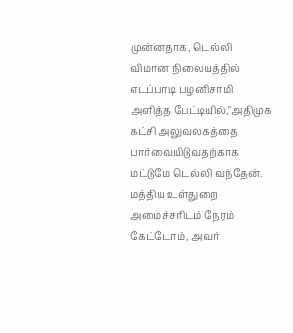முன்னதாக, டெல்லி விமான நிலையத்தில் எடப்பாடி பழனிசாமி அளித்த பேட்டியில்,"அதிமுக கட்சி அலுவலகத்தை பார்வையிடுவதற்காக மட்டுமே டெல்லி வந்தேன். மத்திய உள்துறை அமைச்சரிடம் நேரம் கேட்டோம், அவர்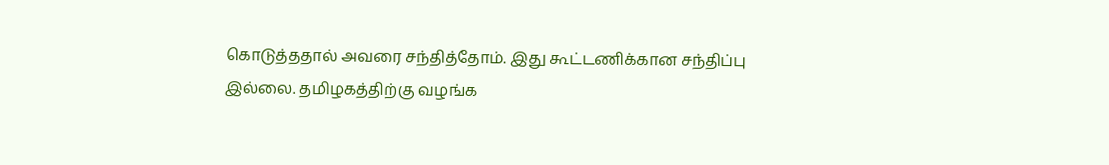கொடுத்ததால் அவரை சந்தித்தோம். இது கூட்டணிக்கான சந்திப்பு இல்லை. தமிழகத்திற்கு வழங்க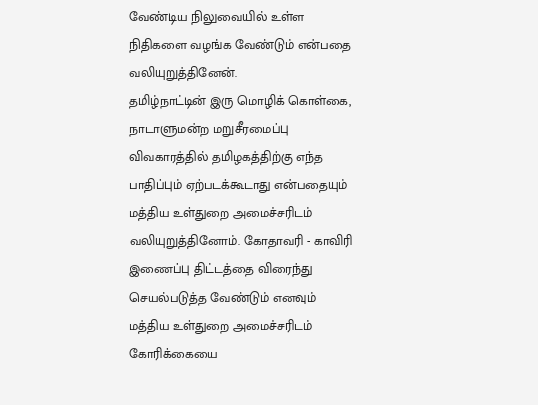வேண்டிய நிலுவையில் உள்ள நிதிகளை வழங்க வேண்டும் என்பதை வலியுறுத்தினேன்.
தமிழ்நாட்டின் இரு மொழிக் கொள்கை, நாடாளுமன்ற மறுசீரமைப்பு விவகாரத்தில் தமிழகத்திற்கு எந்த பாதிப்பும் ஏற்படக்கூடாது என்பதையும் மத்திய உள்துறை அமைச்சரிடம் வலியுறுத்தினோம். கோதாவரி - காவிரி இணைப்பு திட்டத்தை விரைந்து செயல்படுத்த வேண்டும் எனவும் மத்திய உள்துறை அமைச்சரிடம் கோரிக்கையை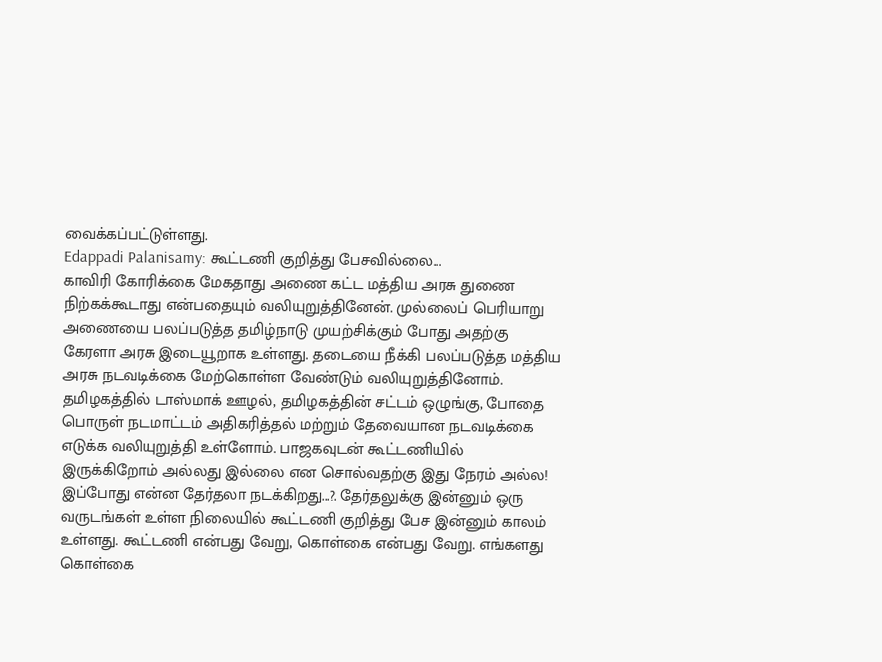வைக்கப்பட்டுள்ளது.
Edappadi Palanisamy: கூட்டணி குறித்து பேசவில்லை...
காவிரி கோரிக்கை மேகதாது அணை கட்ட மத்திய அரசு துணை நிற்கக்கூடாது என்பதையும் வலியுறுத்தினேன். முல்லைப் பெரியாறு அணையை பலப்படுத்த தமிழ்நாடு முயற்சிக்கும் போது அதற்கு கேரளா அரசு இடையூறாக உள்ளது. தடையை நீக்கி பலப்படுத்த மத்திய அரசு நடவடிக்கை மேற்கொள்ள வேண்டும் வலியுறுத்தினோம்.
தமிழகத்தில் டாஸ்மாக் ஊழல், தமிழகத்தின் சட்டம் ஒழுங்கு, போதை பொருள் நடமாட்டம் அதிகரித்தல் மற்றும் தேவையான நடவடிக்கை எடுக்க வலியுறுத்தி உள்ளோம். பாஜகவுடன் கூட்டணியில் இருக்கிறோம் அல்லது இல்லை என சொல்வதற்கு இது நேரம் அல்ல! இப்போது என்ன தேர்தலா நடக்கிறது...?. தேர்தலுக்கு இன்னும் ஒரு வருடங்கள் உள்ள நிலையில் கூட்டணி குறித்து பேச இன்னும் காலம் உள்ளது. கூட்டணி என்பது வேறு, கொள்கை என்பது வேறு. எங்களது கொள்கை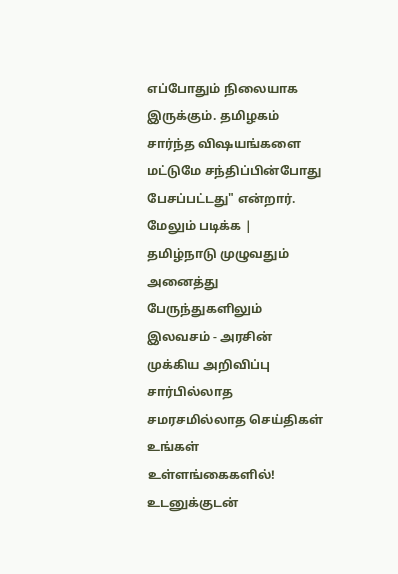எப்போதும் நிலையாக இருக்கும். தமிழகம் சார்ந்த விஷயங்களை மட்டுமே சந்திப்பின்போது பேசப்பட்டது" என்றார்.
மேலும் படிக்க | தமிழ்நாடு முழுவதும் அனைத்து பேருந்துகளிலும் இலவசம் - அரசின் முக்கிய அறிவிப்பு
சார்பில்லாத சமரசமில்லாத செய்திகள் உங்கள் உள்ளங்கைகளில்!
உடனுக்குடன்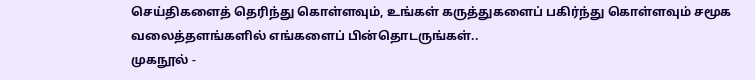செய்திகளைத் தெரிந்து கொள்ளவும், உங்கள் கருத்துகளைப் பகிர்ந்து கொள்ளவும் சமூக வலைத்தளங்களில் எங்களைப் பின்தொடருங்கள்..
முகநூல் -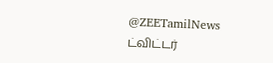@ZEETamilNews
ட்விட்டர்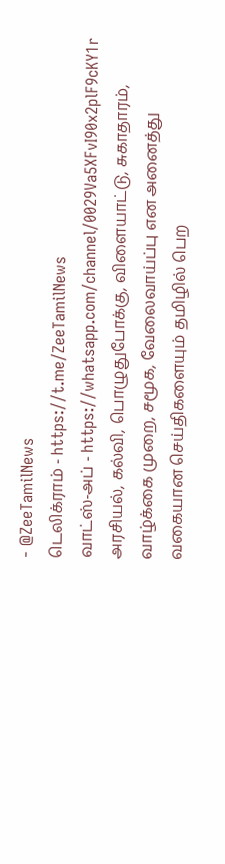- @ZeeTamilNews
டெலிக்ராம் - https://t.me/ZeeTamilNews
வாட்ஸ்-அப் - https://whatsapp.com/channel/0029Va5XFvI90x2plF9cKY1r
அரசியல், கல்வி, பொழுதுபோக்கு, விளையாட்டு, சுகாதாரம், வாழ்க்கை முறை, சமூக, வேலைவாய்ப்பு என அனைத்து வகையான செய்திகளையும் தமிழில் பெற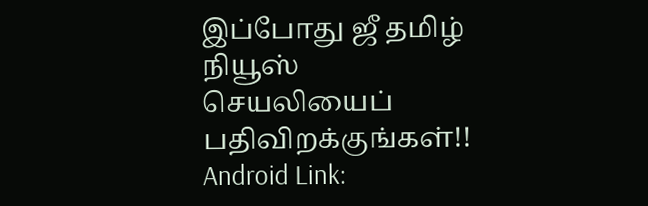இப்போது ஜீ தமிழ் நியூஸ் செயலியைப் பதிவிறக்குங்கள்!!
Android Link: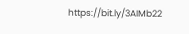https://bit.ly/3AIMb22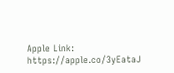Apple Link: https://apple.co/3yEataJ